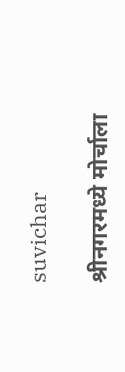suvichar

श्रीनगरमध्ये मोर्चाला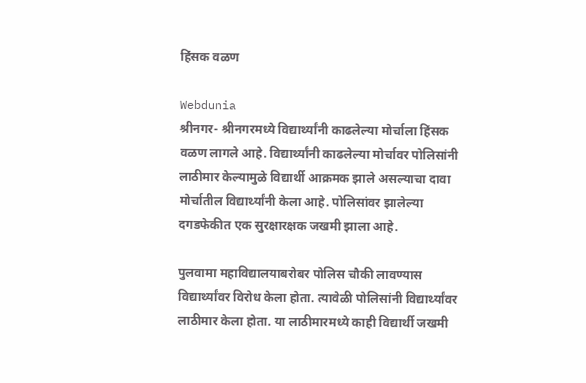हिंसक वळण

Webdunia
श्रीनगर- श्रीनगरमध्ये विद्यार्थ्यांनी काढलेल्या मोर्चाला हिंसक वळण लागले आहे. विद्यार्थ्यांनी काढलेल्या मोर्चावर पोलिसांनी लाठीमार केल्यामुळे विद्यार्थी आक्रमक झाले असल्याचा दावा मोर्चातील विद्यार्थ्यांनी केला आहे. पोलिसांवर झालेल्या दगडफेकीत एक सुरक्षारक्षक जखमी झाला आहे.

पुलवामा महाविद्यालयाबरोबर पोलिस चौकी लावण्यास विद्यार्थ्यांवर विरोध केला होता. त्यावेळी पोलिसांनी विद्यार्थ्यांवर लाठीमार केला होता. या लाठीमारमध्ये काही विद्यार्थी जखमी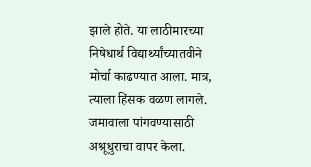झाले होते. या लाठीमारच्या निषेधार्थ विद्यार्थ्यांच्यातवीने मोर्चा काढण्यात आला. मात्र, त्याला हिंसक वळण लागले. जमावाला पांगवण्यासाठी अश्रूधुराचा वापर केला.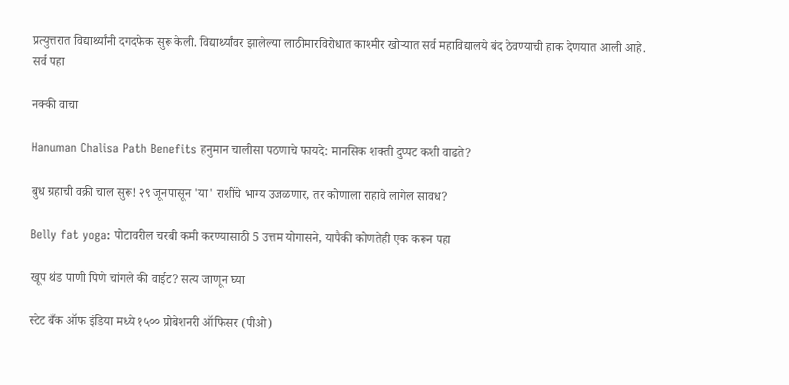प्रत्युत्तरात विद्यार्थ्यांनी दगदफेक सुरू केली. विद्यार्थ्यांवर झालेल्या लाठीमारविरोधात काश्मीर खोर्‍यात सर्व महाविद्यालये बंद ठेवण्याची हाक देणयात आली आहे.
सर्व पहा

नक्की वाचा

Hanuman Chalisa Path Benefits हनुमान चालीसा पठणाचे फायदे: मानसिक शक्ती दुप्पट कशी वाढते?

बुध ग्रहाची वक्री चाल सुरू! २९ जूनपासून 'या' राशींचे भाग्य उजळणार, तर कोणाला राहावे लागेल सावध?

Belly fat yoga: पोटावरील चरबी कमी करण्यासाठी 5 उत्तम योगासने, यापैकी कोणतेही एक करून पहा

खूप थंड पाणी पिणे चांगले की वाईट? सत्य जाणून घ्या

स्टेट बँक ऑफ इंडिया मध्ये १५०० प्रोबेशनरी ऑफिसर (पीओ)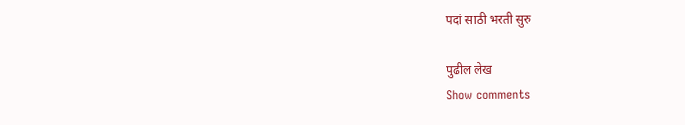पदां साठी भरती सुरु

पुढील लेख
Show comments